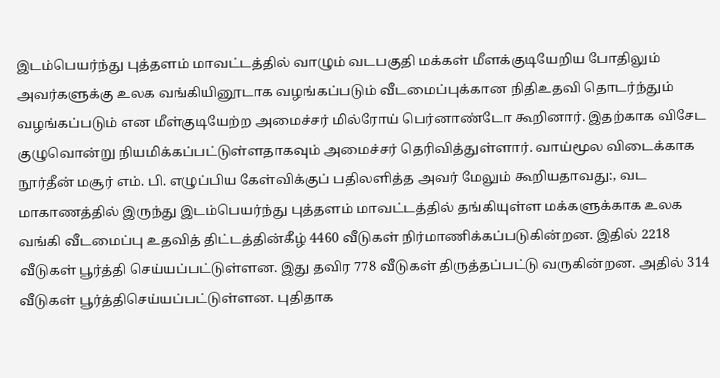இடம்பெயர்ந்து புத்தளம் மாவட்டத்தில் வாழும் வடபகுதி மக்கள் மீளக்குடியேறிய போதிலும் அவர்களுக்கு உலக வங்கியினூடாக வழங்கப்படும் வீடமைப்புக்கான நிதிஉதவி தொடர்ந்தும் வழங்கப்படும் என மீள்குடியேற்ற அமைச்சர் மில்ரோய் பெர்னாண்டோ கூறினார். இதற்காக விசேட குழுவொன்று நியமிக்கப்பட்டுள்ளதாகவும் அமைச்சர் தெரிவித்துள்ளார். வாய்மூல விடைக்காக நூர்தீன் மசூர் எம். பி. எழுப்பிய கேள்விக்குப் பதிலளித்த அவர் மேலும் கூறியதாவது:, வட மாகாணத்தில் இருந்து இடம்பெயர்ந்து புத்தளம் மாவட்டத்தில் தங்கியுள்ள மக்களுக்காக உலக வங்கி வீடமைப்பு உதவித் திட்டத்தின்கீழ் 4460 வீடுகள் நிர்மாணிக்கப்படுகின்றன. இதில் 2218 வீடுகள் பூர்த்தி செய்யப்பட்டுள்ளன. இது தவிர 778 வீடுகள் திருத்தப்பட்டு வருகின்றன. அதில் 314 வீடுகள் பூர்த்திசெய்யப்பட்டுள்ளன. புதிதாக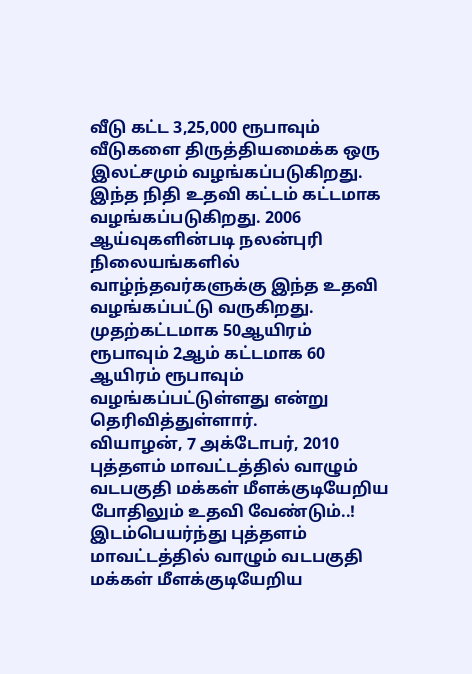வீடு கட்ட 3,25,000 ரூபாவும் வீடுகளை திருத்தியமைக்க ஒரு இலட்சமும் வழங்கப்படுகிறது. இந்த நிதி உதவி கட்டம் கட்டமாக வழங்கப்படுகிறது. 2006 ஆய்வுகளின்படி நலன்புரி நிலையங்களில் வாழ்ந்தவர்களுக்கு இந்த உதவி வழங்கப்பட்டு வருகிறது. முதற்கட்டமாக 50ஆயிரம் ரூபாவும் 2ஆம் கட்டமாக 60 ஆயிரம் ரூபாவும் வழங்கப்பட்டுள்ளது என்று தெரிவித்துள்ளார்.
வியாழன், 7 அக்டோபர், 2010
புத்தளம் மாவட்டத்தில் வாழும் வடபகுதி மக்கள் மீளக்குடியேறிய போதிலும் உதவி வேண்டும்..!
இடம்பெயர்ந்து புத்தளம் மாவட்டத்தில் வாழும் வடபகுதி மக்கள் மீளக்குடியேறிய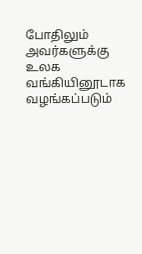போதிலும் அவர்களுக்கு உலக வங்கியினூடாக வழங்கப்படும்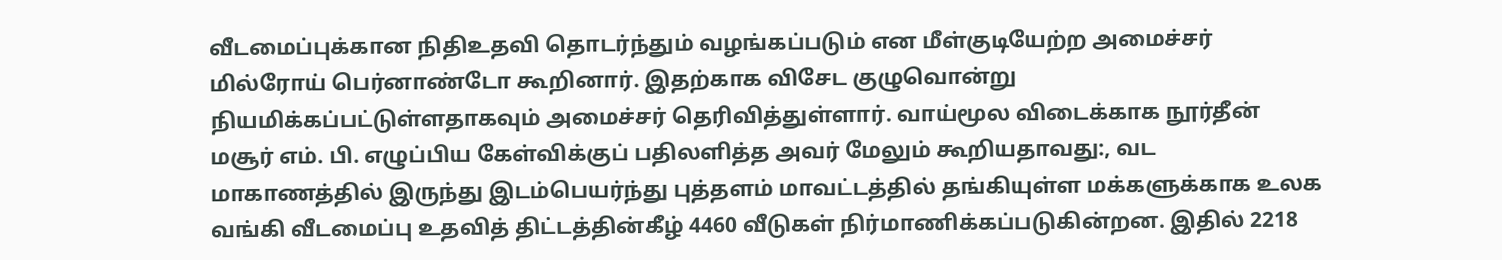வீடமைப்புக்கான நிதிஉதவி தொடர்ந்தும் வழங்கப்படும் என மீள்குடியேற்ற அமைச்சர் மில்ரோய் பெர்னாண்டோ கூறினார். இதற்காக விசேட குழுவொன்று நியமிக்கப்பட்டுள்ளதாகவும் அமைச்சர் தெரிவித்துள்ளார். வாய்மூல விடைக்காக நூர்தீன் மசூர் எம். பி. எழுப்பிய கேள்விக்குப் பதிலளித்த அவர் மேலும் கூறியதாவது:, வட மாகாணத்தில் இருந்து இடம்பெயர்ந்து புத்தளம் மாவட்டத்தில் தங்கியுள்ள மக்களுக்காக உலக வங்கி வீடமைப்பு உதவித் திட்டத்தின்கீழ் 4460 வீடுகள் நிர்மாணிக்கப்படுகின்றன. இதில் 2218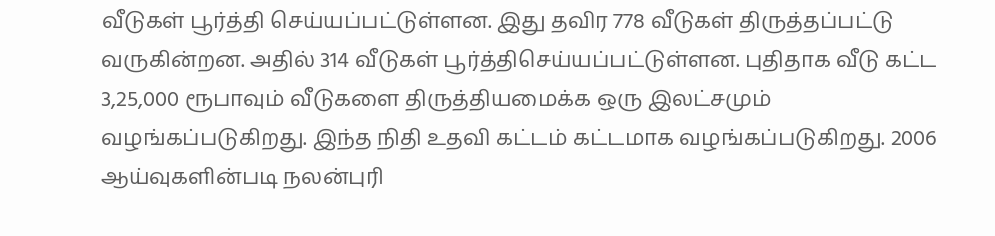வீடுகள் பூர்த்தி செய்யப்பட்டுள்ளன. இது தவிர 778 வீடுகள் திருத்தப்பட்டு வருகின்றன. அதில் 314 வீடுகள் பூர்த்திசெய்யப்பட்டுள்ளன. புதிதாக வீடு கட்ட 3,25,000 ரூபாவும் வீடுகளை திருத்தியமைக்க ஒரு இலட்சமும் வழங்கப்படுகிறது. இந்த நிதி உதவி கட்டம் கட்டமாக வழங்கப்படுகிறது. 2006 ஆய்வுகளின்படி நலன்புரி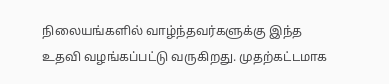நிலையங்களில் வாழ்ந்தவர்களுக்கு இந்த உதவி வழங்கப்பட்டு வருகிறது. முதற்கட்டமாக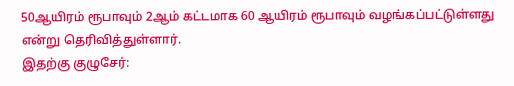50ஆயிரம் ரூபாவும் 2ஆம் கட்டமாக 60 ஆயிரம் ரூபாவும் வழங்கப்பட்டுள்ளது என்று தெரிவித்துள்ளார்.
இதற்கு குழுசேர்: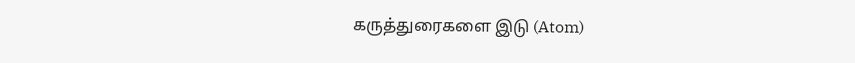கருத்துரைகளை இடு (Atom)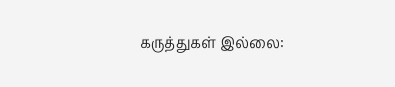கருத்துகள் இல்லை: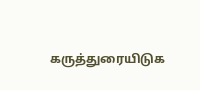கருத்துரையிடுக